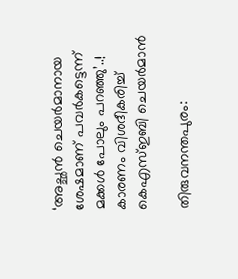‘അച്ഛൻ ചെയർമാനായ ശേഷമാണ് പവർകട്ടെന്ന് മക്കൾ പോലും പറഞ്ഞു’..! കാരണം വിശദീകരിച്ച് കെഎസ്ഇബി ചെയർമാൻ

തിരുവനന്തപുരം: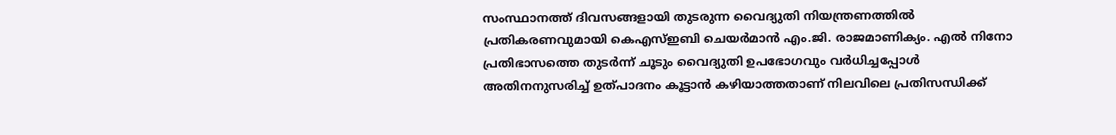സംസ്ഥാനത്ത് ദിവസങ്ങളായി തുടരുന്ന വൈദ്യുതി നിയന്ത്രണത്തിൽ പ്രതികരണവുമായി കെഎസ്ഇബി ചെയർമാൻ എം.ജി. രാജമാണിക്യം. എൽ നിനോ പ്രതിഭാസത്തെ തുടർന്ന് ചൂടും വൈദ്യുതി ഉപഭോഗവും വർധിച്ചപ്പോൾ അതിനനുസരിച്ച് ഉത്പാദനം കൂട്ടാൻ കഴിയാത്തതാണ് നിലവിലെ പ്രതിസന്ധിക്ക്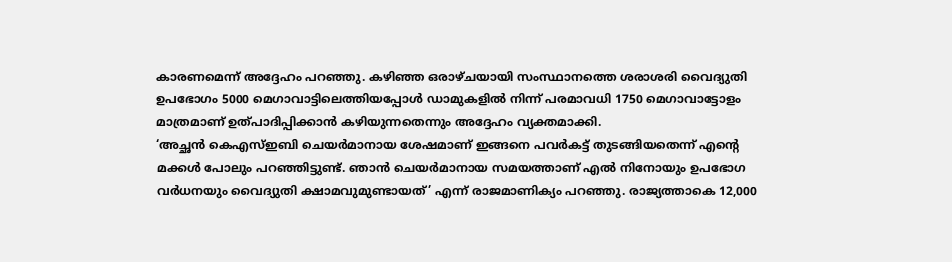കാരണമെന്ന് അദ്ദേഹം പറഞ്ഞു. കഴിഞ്ഞ ഒരാഴ്ചയായി സംസ്ഥാനത്തെ ശരാശരി വൈദ്യുതി ഉപഭോഗം 5000 മെഗാവാട്ടിലെത്തിയപ്പോൾ ഡാമുകളിൽ നിന്ന് പരമാവധി 1750 മെഗാവാട്ടോളം മാത്രമാണ് ഉത്പാദിപ്പിക്കാൻ കഴിയുന്നതെന്നും അദ്ദേഹം വ്യക്തമാക്കി.
‘അച്ഛൻ കെഎസ്ഇബി ചെയർമാനായ ശേഷമാണ് ഇങ്ങനെ പവർകട്ട് തുടങ്ങിയതെന്ന് എന്റെ മക്കൾ പോലും പറഞ്ഞിട്ടുണ്ട്. ഞാൻ ചെയർമാനായ സമയത്താണ് എൽ നിനോയും ഉപഭോഗ വർധനയും വൈദ്യുതി ക്ഷാമവുമുണ്ടായത്’ എന്ന് രാജമാണിക്യം പറഞ്ഞു. രാജ്യത്താകെ 12,000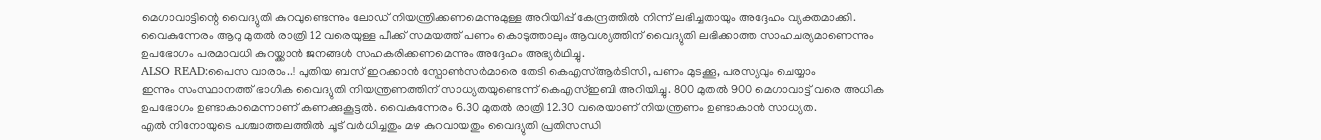മെഗാവാട്ടിന്റെ വൈദ്യുതി കുറവുണ്ടെന്നും ലോഡ് നിയന്ത്രിക്കണമെന്നുമുള്ള അറിയിപ്പ് കേന്ദ്രത്തിൽ നിന്ന് ലഭിച്ചതായും അദ്ദേഹം വ്യക്തമാക്കി. വൈകുന്നേരം ആറു മുതൽ രാത്രി 12 വരെയുള്ള പീക്ക് സമയത്ത് പണം കൊടുത്താലും ആവശ്യത്തിന് വൈദ്യുതി ലഭിക്കാത്ത സാഹചര്യമാണെന്നും ഉപഭോഗം പരമാവധി കുറയ്ക്കാൻ ജനങ്ങൾ സഹകരിക്കണമെന്നും അദ്ദേഹം അഭ്യർഥിച്ചു.
ALSO READ:പൈസ വാരാം..! പുതിയ ബസ് ഇറക്കാൻ സ്പോൺസർമാരെ തേടി കെഎസ്ആർടിസി, പണം മുടക്കൂ, പരസ്യവും ചെയ്യാം
ഇന്നും സംസ്ഥാനത്ത് ഭാഗിക വൈദ്യുതി നിയന്ത്രണത്തിന് സാധ്യതയുണ്ടെന്ന് കെഎസ്ഇബി അറിയിച്ചു. 800 മുതൽ 900 മെഗാവാട്ട് വരെ അധിക ഉപഭോഗം ഉണ്ടാകാമെന്നാണ് കണക്കുകൂട്ടൽ. വൈകുന്നേരം 6.30 മുതൽ രാത്രി 12.30 വരെയാണ് നിയന്ത്രണം ഉണ്ടാകാൻ സാധ്യത.
എൽ നിനോയുടെ പശ്ചാത്തലത്തിൽ ചൂട് വർധിച്ചതും മഴ കുറവായതും വൈദ്യുതി പ്രതിസന്ധി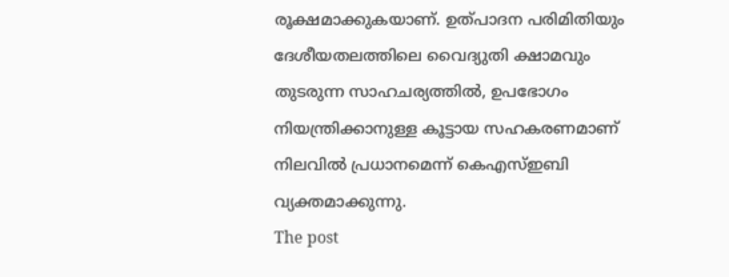രൂക്ഷമാക്കുകയാണ്. ഉത്പാദന പരിമിതിയും ദേശീയതലത്തിലെ വൈദ്യുതി ക്ഷാമവും തുടരുന്ന സാഹചര്യത്തിൽ, ഉപഭോഗം നിയന്ത്രിക്കാനുള്ള കൂട്ടായ സഹകരണമാണ് നിലവിൽ പ്രധാനമെന്ന് കെഎസ്ഇബി വ്യക്തമാക്കുന്നു.
The post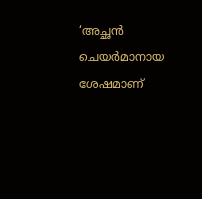‘അച്ഛൻ ചെയർമാനായ ശേഷമാണ്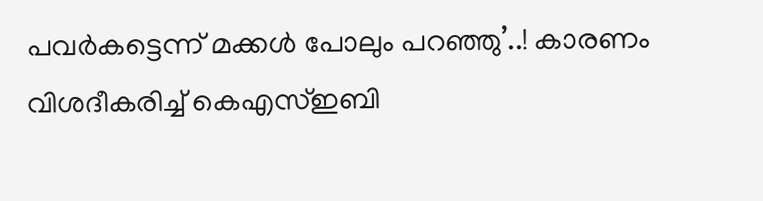പവർകട്ടെന്ന് മക്കൾ പോലും പറഞ്ഞു’..! കാരണം വിശദീകരിച്ച് കെഎസ്ഇബി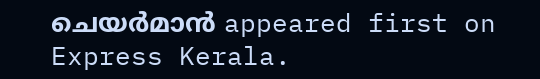ചെയർമാൻ appeared first on Express Kerala.